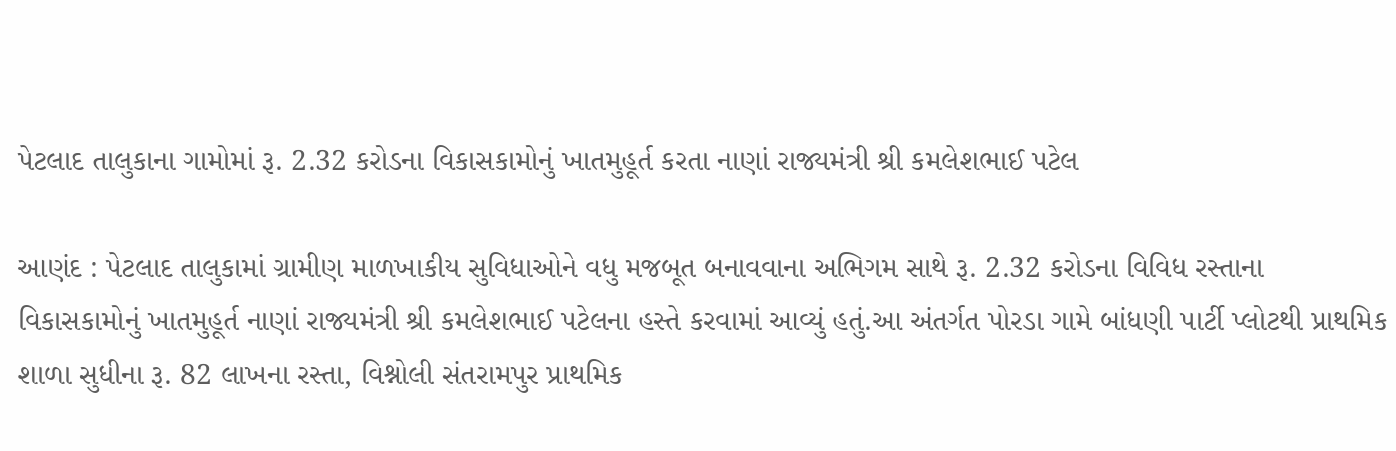પેટલાદ તાલુકાના ગામોમાં રૂ. 2.32 કરોડના વિકાસકામોનું ખાતમુહૂર્ત કરતા નાણાં રાજ્યમંત્રી શ્રી કમલેશભાઈ પટેલ

આણંદ : પેટલાદ તાલુકામાં ગ્રામીણ માળખાકીય સુવિધાઓને વધુ મજબૂત બનાવવાના અભિગમ સાથે રૂ. 2.32 કરોડના વિવિધ રસ્તાના વિકાસકામોનું ખાતમુહૂર્ત નાણાં રાજ્યમંત્રી શ્રી કમલેશભાઈ પટેલના હસ્તે કરવામાં આવ્યું હતું.આ અંતર્ગત પોરડા ગામે બાંધણી પાર્ટી પ્લોટથી પ્રાથમિક શાળા સુધીના રૂ. 82 લાખના રસ્તા, વિશ્નોલી સંતરામપુર પ્રાથમિક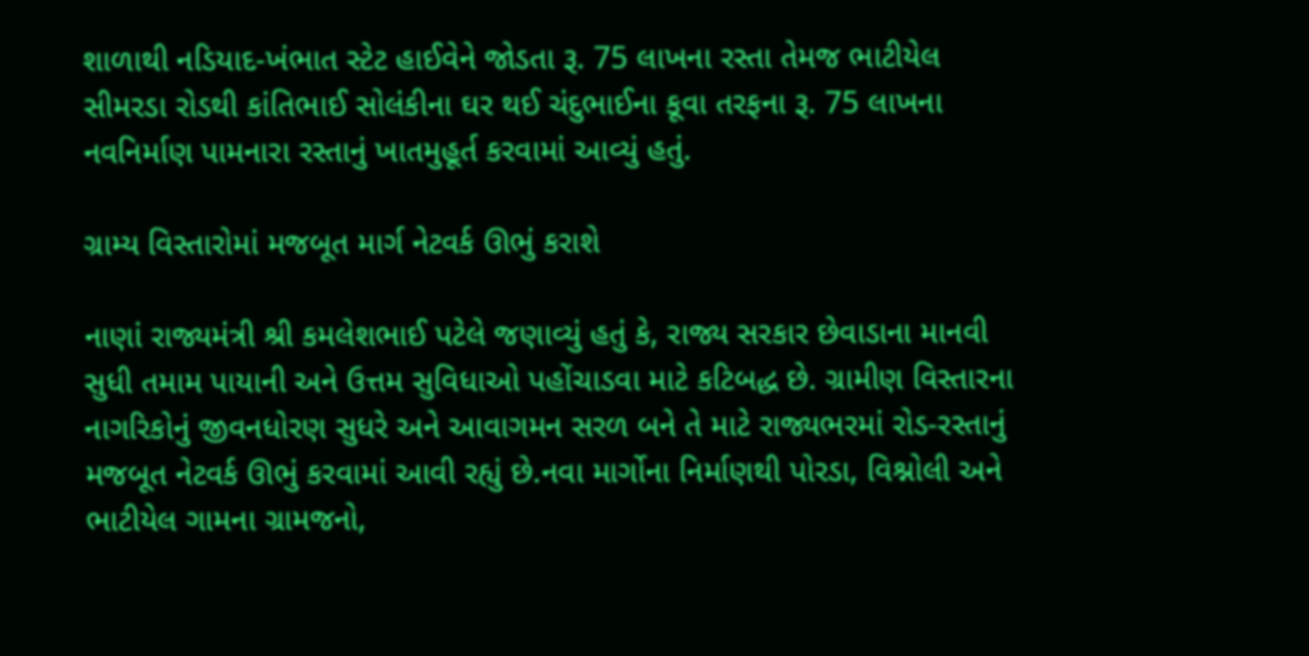શાળાથી નડિયાદ-ખંભાત સ્ટેટ હાઈવેને જોડતા રૂ. 75 લાખના રસ્તા તેમજ ભાટીયેલ સીમરડા રોડથી કાંતિભાઈ સોલંકીના ઘર થઈ ચંદુભાઈના કૂવા તરફના રૂ. 75 લાખના નવનિર્માણ પામનારા રસ્તાનું ખાતમુહૂર્ત કરવામાં આવ્યું હતું.

ગ્રામ્ય વિસ્તારોમાં મજબૂત માર્ગ નેટવર્ક ઊભું કરાશે

નાણાં રાજ્યમંત્રી શ્રી કમલેશભાઈ પટેલે જણાવ્યું હતું કે, રાજ્ય સરકાર છેવાડાના માનવી સુધી તમામ પાયાની અને ઉત્તમ સુવિધાઓ પહોંચાડવા માટે કટિબદ્ધ છે. ગ્રામીણ વિસ્તારના નાગરિકોનું જીવનધોરણ સુધરે અને આવાગમન સરળ બને તે માટે રાજ્યભરમાં રોડ-રસ્તાનું મજબૂત નેટવર્ક ઊભું કરવામાં આવી રહ્યું છે.નવા માર્ગોના નિર્માણથી પોરડા, વિશ્નોલી અને ભાટીયેલ ગામના ગ્રામજનો,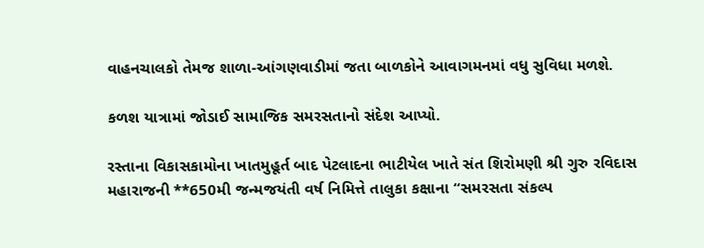વાહનચાલકો તેમજ શાળા-આંગણવાડીમાં જતા બાળકોને આવાગમનમાં વધુ સુવિધા મળશે.

કળશ યાત્રામાં જોડાઈ સામાજિક સમરસતાનો સંદેશ આપ્યો.

રસ્તાના વિકાસકામોના ખાતમુહૂર્ત બાદ પેટલાદના ભાટીયેલ ખાતે સંત શિરોમણી શ્રી ગુરુ રવિદાસ મહારાજની **650મી જન્મજયંતી વર્ષ નિમિત્તે તાલુકા કક્ષાના “સમરસતા સંકલ્પ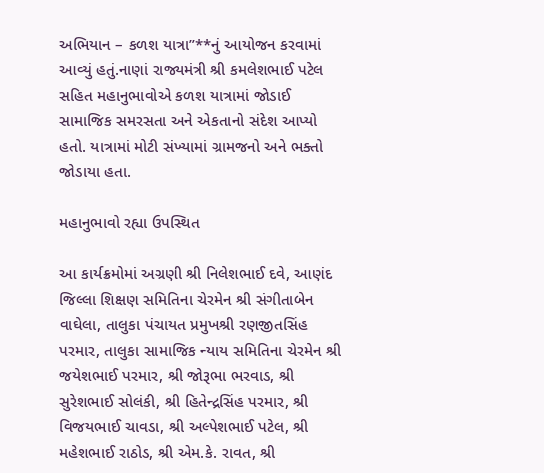અભિયાન – કળશ યાત્રા”**નું આયોજન કરવામાં આવ્યું હતું.નાણાં રાજ્યમંત્રી શ્રી કમલેશભાઈ પટેલ સહિત મહાનુભાવોએ કળશ યાત્રામાં જોડાઈ સામાજિક સમરસતા અને એકતાનો સંદેશ આપ્યો હતો. યાત્રામાં મોટી સંખ્યામાં ગ્રામજનો અને ભક્તો જોડાયા હતા.

મહાનુભાવો રહ્યા ઉપસ્થિત

આ કાર્યક્રમોમાં અગ્રણી શ્રી નિલેશભાઈ દવે, આણંદ જિલ્લા શિક્ષણ સમિતિના ચેરમેન શ્રી સંગીતાબેન વાઘેલા, તાલુકા પંચાયત પ્રમુખશ્રી રણજીતસિંહ પરમાર, તાલુકા સામાજિક ન્યાય સમિતિના ચેરમેન શ્રી જયેશભાઈ પરમાર, શ્રી જોરૂભા ભરવાડ, શ્રી સુરેશભાઈ સોલંકી, શ્રી હિતેન્દ્રસિંહ પરમાર, શ્રી વિજયભાઈ ચાવડા, શ્રી અલ્પેશભાઈ પટેલ, શ્રી મહેશભાઈ રાઠોડ, શ્રી એમ.કે. રાવત, શ્રી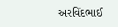અરવિંદભાઈ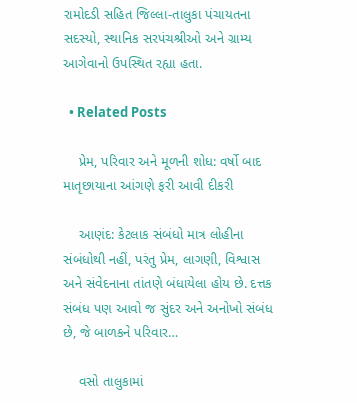રામોદડી સહિત જિલ્લા-તાલુકા પંચાયતના સદસ્યો, સ્થાનિક સરપંચશ્રીઓ અને ગ્રામ્ય આગેવાનો ઉપસ્થિત રહ્યા હતા.

  • Related Posts

    પ્રેમ, પરિવાર અને મૂળની શોધ: વર્ષો બાદ માતૃછાયાના આંગણે ફરી આવી દીકરી

    આણંદ: કેટલાક સંબંધો માત્ર લોહીના સંબંધોથી નહીં, પરંતુ પ્રેમ, લાગણી, વિશ્વાસ અને સંવેદનાના તાંતણે બંધાયેલા હોય છે. દત્તક સંબંધ પણ આવો જ સુંદર અને અનોખો સંબંધ છે, જે બાળકને પરિવાર…

    વસો તાલુકામાં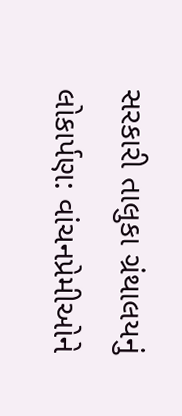સરકારી તાલુકા ગ્રંથાલયનું લોકાર્પણ: વાંચનપ્રેમીઓને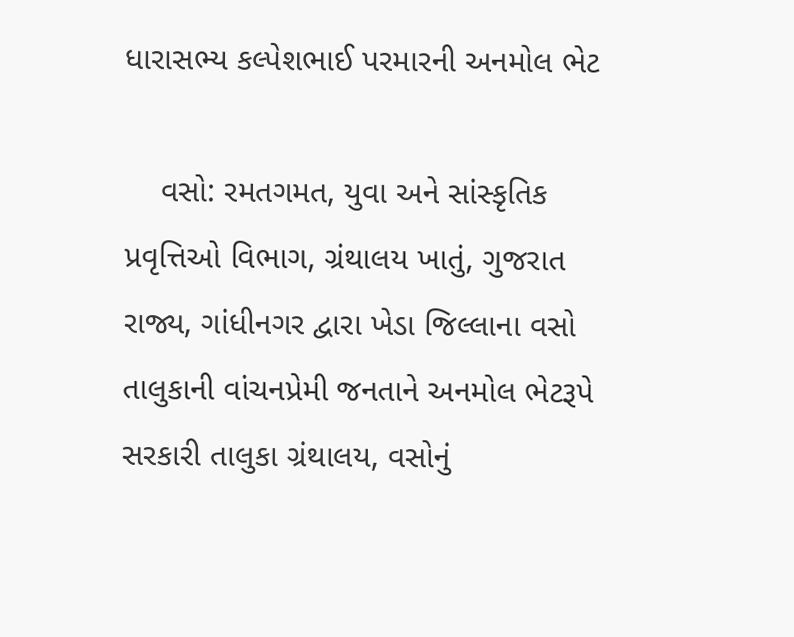ધારાસભ્ય કલ્પેશભાઈ પરમારની અનમોલ ભેટ

    વસો: રમતગમત, યુવા અને સાંસ્કૃતિક પ્રવૃત્તિઓ વિભાગ, ગ્રંથાલય ખાતું, ગુજરાત રાજ્ય, ગાંધીનગર દ્વારા ખેડા જિલ્લાના વસો તાલુકાની વાંચનપ્રેમી જનતાને અનમોલ ભેટરૂપે સરકારી તાલુકા ગ્રંથાલય, વસોનું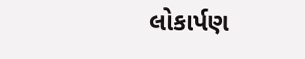લોકાર્પણ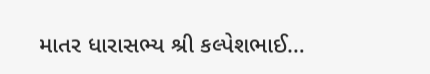માતર ધારાસભ્ય શ્રી કલ્પેશભાઈ…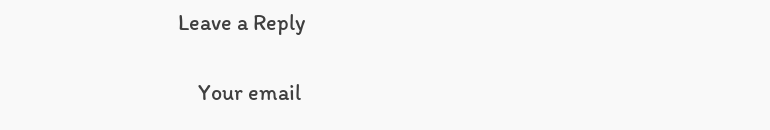Leave a Reply

    Your email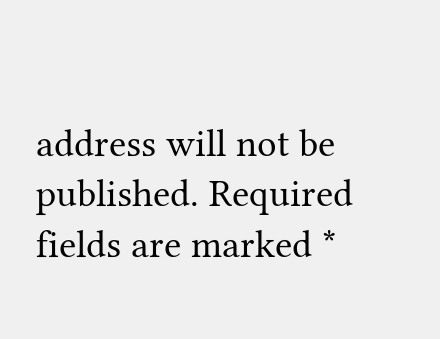address will not be published. Required fields are marked *